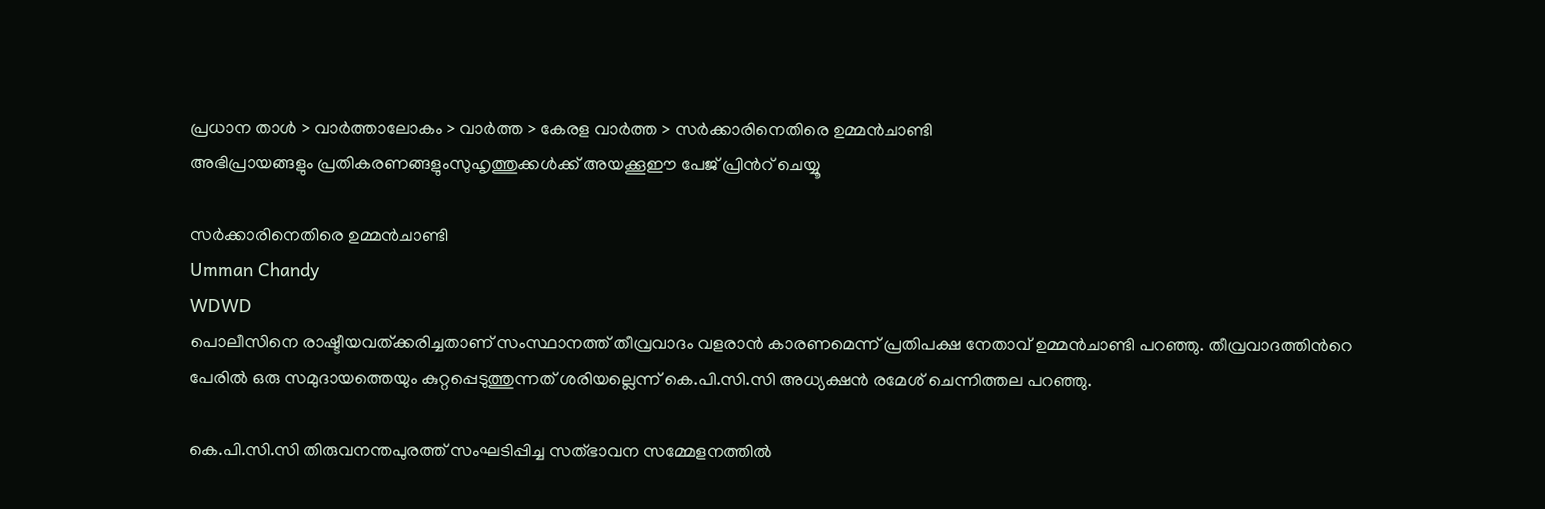പ്രധാന താള്‍ > വാര്‍ത്താലോകം > വാര്‍ത്ത > കേരള വാര്‍ത്ത > സര്‍ക്കാരിനെതിരെ ഉമ്മന്‍‌ചാണ്ടി
അഭിപ്രായങ്ങളും പ്രതികരണങ്ങളുംസുഹൃത്തുക്കള്‍ക്ക് അയക്കൂഈ പേജ് പ്രിന്‍റ് ചെയ്യൂ

സര്‍ക്കാരിനെതിരെ ഉമ്മന്‍‌ചാണ്ടി
Umman Chandy
WDWD
പൊലീസിനെ രാഷ്ടീയവത്ക്കരിച്ചതാണ് സംസ്ഥാനത്ത് തീവ്രവാദം വളരാന്‍ കാരണമെന്ന് പ്രതിപക്ഷ നേതാവ് ഉമ്മന്‍‌ചാണ്ടി പറഞ്ഞു. തീവ്രവാദത്തിന്‍റെ പേരില്‍ ഒരു സമുദായത്തെയും കുറ്റപ്പെടുത്തുന്നത് ശരിയല്ലെന്ന് കെ.പി.സി.സി അധ്യക്ഷന്‍ രമേശ് ചെന്നിത്തല പറഞ്ഞു.

കെ.പി.സി.സി തിരുവനന്തപുരത്ത് സംഘടിപ്പിച്ച സത്‌ഭാവന സമ്മേളനത്തില്‍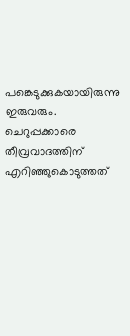പങ്കെടുക്കുകയായിരുന്നു ഇരുവരും. ചെറുപ്പക്കാരെ തീവ്രവാദത്തിന്‌ എറിഞ്ഞുകൊടുത്തത്‌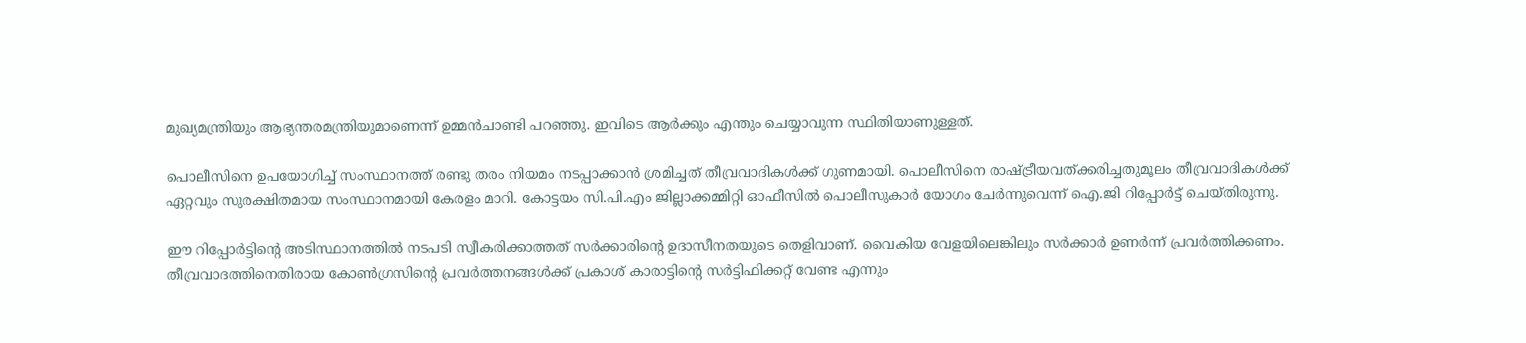മുഖ്യമന്ത്രിയും ആഭ്യന്തരമന്ത്രിയുമാണെന്ന്‌ ഉമ്മന്‍‌ചാണ്ടി പറഞ്ഞു. ഇവിടെ ആര്‍ക്കും എന്തും ചെയ്യാവുന്ന സ്ഥിതിയാണുള്ളത്.

പൊലീസിനെ ഉപയോഗിച്ച് സംസ്ഥാനത്ത് രണ്ടു തരം നിയമം നടപ്പാക്കാന്‍ ശ്രമിച്ചത് തീവ്രവാദികള്‍ക്ക് ഗുണമായി. പൊലീസിനെ രാഷ്ട്രീയവത്ക്കരിച്ചതുമൂലം തീവ്രവാദികള്‍ക്ക് ഏറ്റവും സുരക്ഷിതമായ സംസ്ഥാനമായി കേരളം മാറി. കോട്ടയം സി.പി.എം ജില്ലാക്കമ്മിറ്റി ഓഫീസില്‍ പൊലീസുകാര്‍ യോഗം ചേര്‍ന്നുവെന്ന് ഐ.ജി റിപ്പോര്‍ട്ട് ചെയ്തിരുന്നു.

ഈ റിപ്പോര്‍ട്ടിന്‍റെ അടിസ്ഥാനത്തില്‍ നടപടി സ്വീകരിക്കാത്തത് സര്‍ക്കാരിന്‍റെ ഉദാസീനതയുടെ തെളിവാണ്. വൈകിയ വേളയിലെങ്കിലും സര്‍ക്കാര്‍ ഉണര്‍ന്ന്‌ പ്രവര്‍ത്തിക്കണം. തീവ്രവാദത്തിനെതിരായ കോണ്‍ഗ്രസിന്‍റെ പ്രവര്‍ത്തനങ്ങള്‍ക്ക്‌ പ്രകാശ്‌ കാരാട്ടിന്‍റെ സര്‍ട്ടിഫിക്കറ്റ്‌ വേണ്ട എന്നും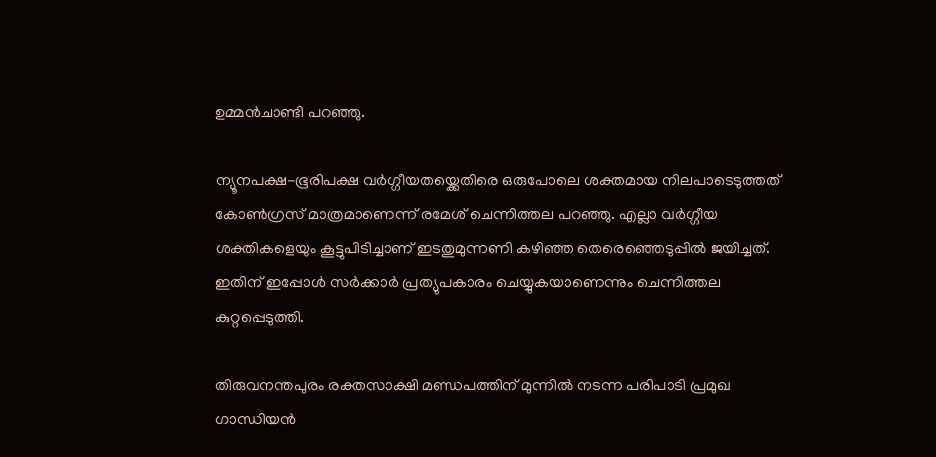ഉമ്മന്‍ചാണ്ടി പറഞ്ഞു.

ന്യൂനപക്ഷ-ഭൂരിപക്ഷ വര്‍ഗ്ഗീയതയ്ക്കെതിരെ ഒരുപോലെ ശക്തമായ നിലപാടെടുത്തത് കോണ്‍ഗ്രസ് മാത്രമാണെന്ന് രമേശ് ചെന്നിത്തല പറഞ്ഞു. എല്ലാ വര്‍ഗ്ഗീയ ശക്തികളെയും കൂട്ടുപിടിച്ചാണ് ഇടതുമുന്നണി കഴിഞ്ഞ തെരെഞ്ഞെടുപ്പില്‍ ജയിച്ചത്. ഇതിന് ഇപ്പോള്‍ സര്‍ക്കാര്‍ പ്രത്യുപകാരം ചെയ്യുകയാണെന്നും ചെന്നിത്തല കുറ്റപ്പെടുത്തി.

തിരുവനന്തപുരം രക്തസാക്ഷി മണ്ഡപത്തിന് മുന്നില്‍ നടന്ന പരിപാടി പ്രമുഖ ഗാന്ധിയന്‍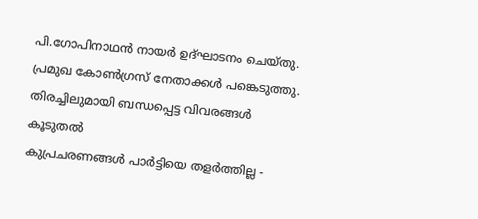പി.ഗോപിനാഥന്‍ നായര്‍ ഉദ്ഘാടനം ചെയ്തു. പ്രമുഖ കോണ്‍ഗ്രസ് നേതാക്കള്‍ പങ്കെടുത്തു.
തിരച്ചിലുമായി ബന്ധപ്പെട്ട വിവരങ്ങള്‍
കൂടുതല്‍
കുപ്രചരണങ്ങള്‍ പാര്‍ട്ടിയെ തളര്‍ത്തില്ല -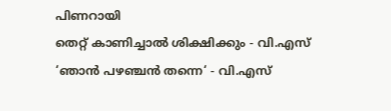പിണറായി
തെറ്റ് കാണിച്ചാല്‍ ശിക്ഷിക്കും - വി.എസ്
‘ഞാന്‍ പഴഞ്ചന്‍ തന്നെ‘ - വി.എസ്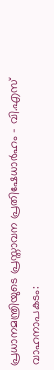പ്രധാനമന്ത്രിയുടെ പ്രസ്താവന പ്രതിഷേധാര്‍ഹം - വി.എസ്
വാഹനാപകടം: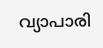വ്യാപാരി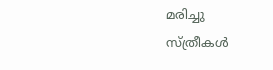മരിച്ചു
സ്ത്രീകള്‍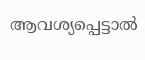ആവശ്യപ്പെട്ടാല്‍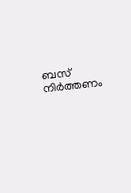ബസ് നിര്‍ത്തണം